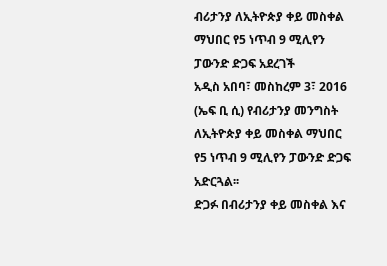ብሪታንያ ለኢትዮጵያ ቀይ መስቀል ማህበር የ5 ነጥብ 9 ሚሊየን ፓውንድ ድጋፍ አደረገች
አዲስ አበባ፣ መስከረም 3፣ 2016 (ኤፍ ቢ ሲ) የብሪታንያ መንግስት ለኢትዮጵያ ቀይ መስቀል ማህበር የ5 ነጥብ 9 ሚሊየን ፓውንድ ድጋፍ አድርጓል፡፡
ድጋፉ በብሪታንያ ቀይ መስቀል እና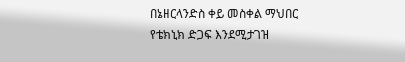በኔዘርላንድስ ቀይ መስቀል ማህበር የቴክኒክ ድጋፍ እንደሚታገዝ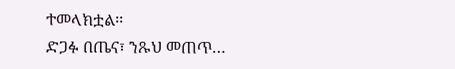ተመላክቷል፡፡
ድጋፉ በጤና፣ ንጹህ መጠጥ…